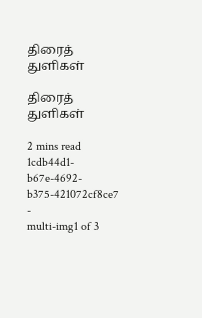திரைத் துளிகள்

திரைத் துளிகள்

2 mins read
1cdb44d1-b67e-4692-b375-421072cf8ce7
-
multi-img1 of 3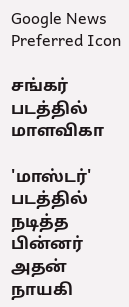Google News Preferred Icon

சங்கர் படத்தில் மாளவிகா

'மாஸ்டர்' படத்தில் நடித்த பின்னர் அதன் நாயகி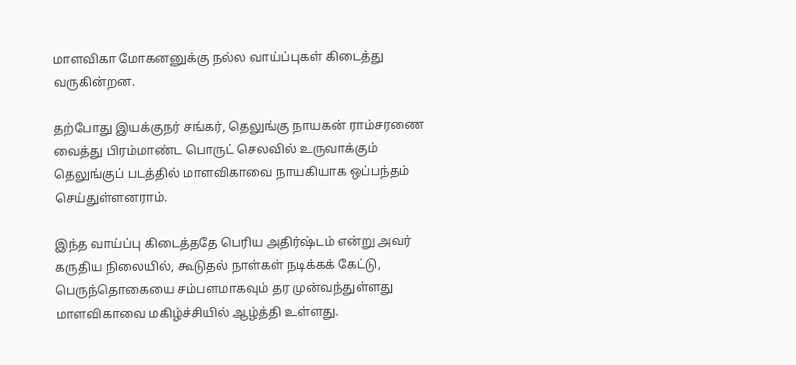மாளவிகா மோகனனுக்கு நல்ல வாய்ப்புகள் கிடைத்து வருகின்றன.

தற்போது இயக்குநர் சங்கர், தெலுங்கு நாயகன் ராம்சரணை வைத்து பிரம்மாண்ட பொருட் செலவில் உருவாக்கும் தெலுங்குப் படத்தில் மாளவிகாவை நாயகியாக ஒப்பந்தம் செய்துள்ளனராம்.

இந்த வாய்ப்பு கிடைத்ததே பெரிய அதிர்ஷ்டம் என்று அவர் கருதிய நிலையில், கூடுதல் நாள்கள் நடிக்கக் கேட்டு, பெருந்தொகையை சம்பளமாகவும் தர முன்வந்துள்ளது மாளவிகாவை மகிழ்ச்சியில் ஆழ்த்தி உள்ளது.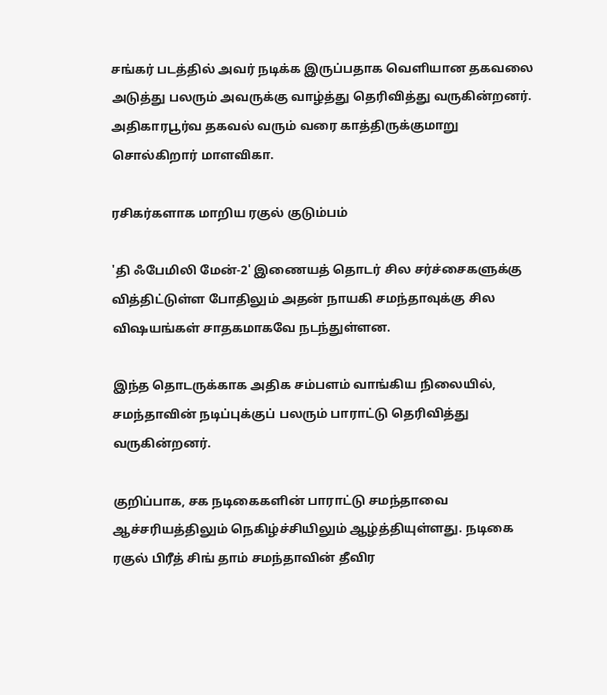சங்கர் படத்தில் அவர் நடிக்க இருப்பதாக வெளியான தகவலை அடுத்து பலரும் அவருக்கு வாழ்த்து தெரிவித்து வருகின்றனர். அதிகாரபூர்வ தகவல் வரும் வரை காத்திருக்குமாறு சொல்கிறார் மாளவிகா.

ரசிகர்களாக மாறிய ரகுல் குடும்பம்

'தி ஃபேமிலி மேன்-2' இணையத் தொடர் சில சர்ச்சைகளுக்கு வித்திட்டுள்ள போதிலும் அதன் நாயகி சமந்தாவுக்கு சில விஷயங்கள் சாதகமாகவே நடந்துள்ளன.

இந்த தொடருக்காக அதிக சம்பளம் வாங்கிய நிலையில், சமந்தாவின் நடிப்புக்குப் பலரும் பாராட்டு தெரிவித்து வருகின்றனர்.

குறிப்பாக, சக நடிகைகளின் பாராட்டு சமந்தாவை ஆச்சரியத்திலும் நெகிழ்ச்சியிலும் ஆழ்த்தியுள்ளது. நடிகை ரகுல் பிரீத் சிங் தாம் சமந்தாவின் தீவிர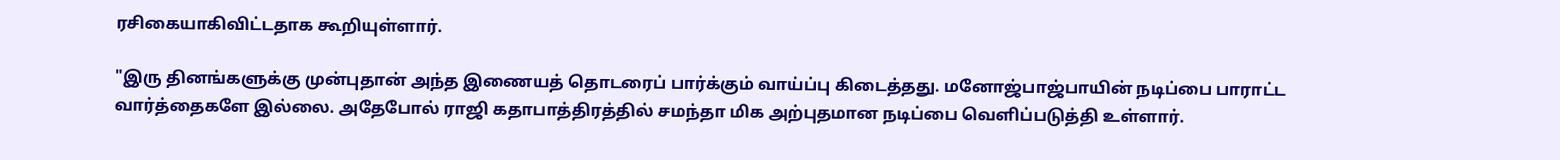ரசிகையாகிவிட்டதாக கூறியுள்ளார்.

"இரு தினங்களுக்கு முன்புதான் அந்த இணையத் தொடரைப் பார்க்கும் வாய்ப்பு கிடைத்தது. மனோஜ்பாஜ்பாயின் நடிப்பை பாராட்ட வார்த்தைகளே இல்லை. அதேபோல் ராஜி கதாபாத்திரத்தில் சமந்தா மிக அற்புதமான நடிப்பை வெளிப்படுத்தி உள்ளார்.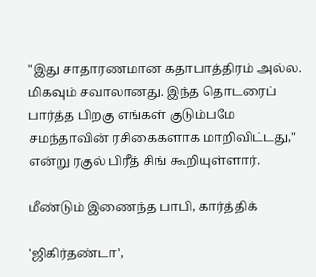"இது சாதாரணமான கதாபாத்திரம் அல்ல. மிகவும் சவாலானது. இந்த தொடரைப் பார்த்த பிறகு எங்கள் குடும்பமே சமந்தாவின் ரசிகைகளாக மாறிவிட்டது," என்று ரகுல் பிரீத் சிங் கூறியுள்ளார்.

மீண்டும் இணைந்த பாபி, கார்த்திக்

'ஜிகிர்தண்டா',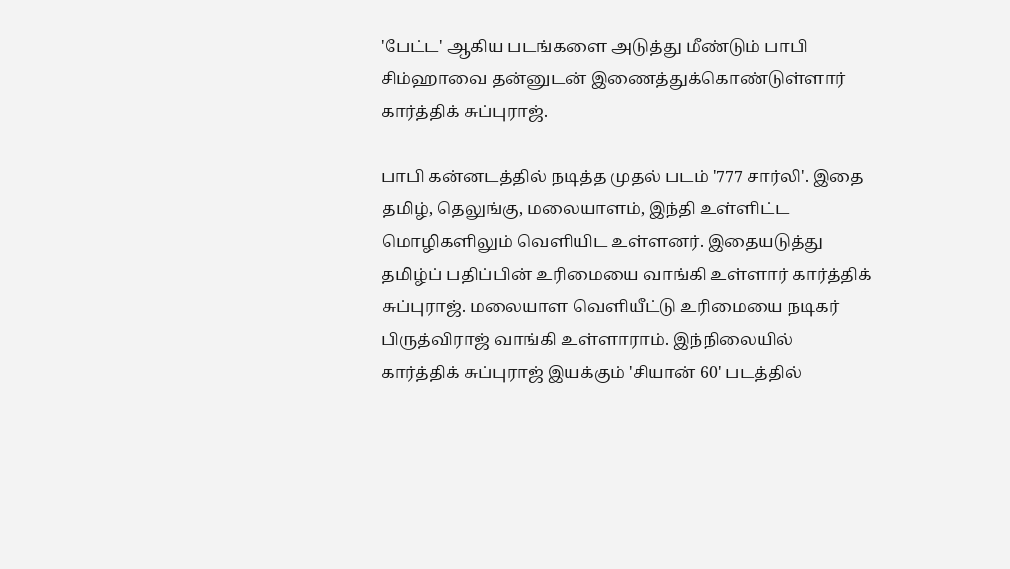'பேட்ட' ஆகிய படங்களை அடுத்து மீண்டும் பாபி சிம்ஹாவை தன்னுடன் இணைத்துக்கொண்டுள்ளார் கார்த்திக் சுப்புராஜ்.

பாபி கன்னடத்தில் நடித்த முதல் படம் '777 சார்லி'. இதை தமிழ், தெலுங்கு, மலையாளம், இந்தி உள்ளிட்ட மொழிகளிலும் வெளியிட உள்ளனர். இதையடுத்து தமிழ்ப் பதிப்பின் உரிமையை வாங்கி உள்ளார் கார்த்திக் சுப்புராஜ். மலையாள வெளியீட்டு உரிமையை நடிகர் பிருத்விராஜ் வாங்கி உள்ளாராம். இந்நிலையில் கார்த்திக் சுப்புராஜ் இயக்கும் 'சியான் 60' படத்தில்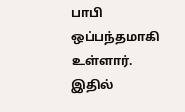பாபி ஒப்பந்தமாகி உள்ளார். இதில்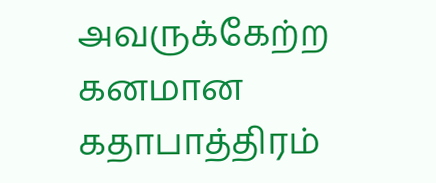அவருக்கேற்ற கனமான கதாபாத்திரம்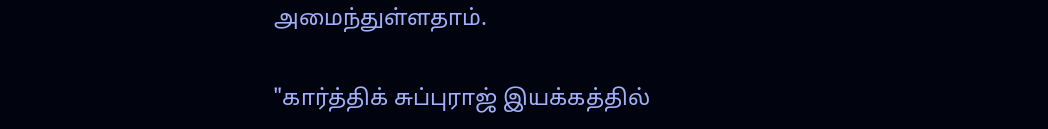அமைந்துள்ளதாம்.

"கார்த்திக் சுப்புராஜ் இயக்கத்தில்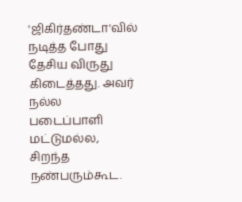'ஜிகிர்தண்டா'வில் நடித்த போது தேசிய விருது கிடைத்தது. அவர் நல்ல படைப்பாளி மட்டுமல்ல, சிறந்த நண்பரும்கூட.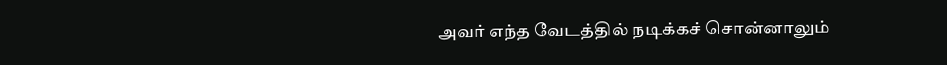அவர் எந்த வேடத்தில் நடிக்கச் சொன்னாலும்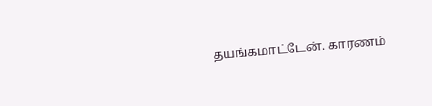தயங்கமாட்டேன். காரணம்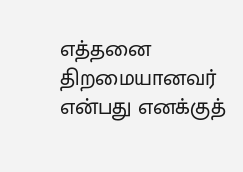எத்தனை திறமையானவர் என்பது எனக்குத்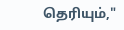தெரியும்,"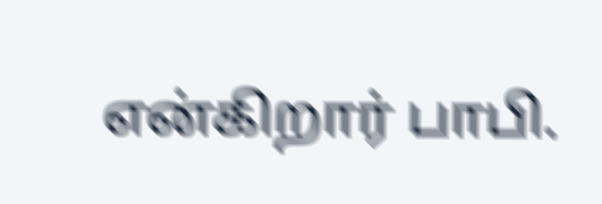என்கிறார் பாபி.